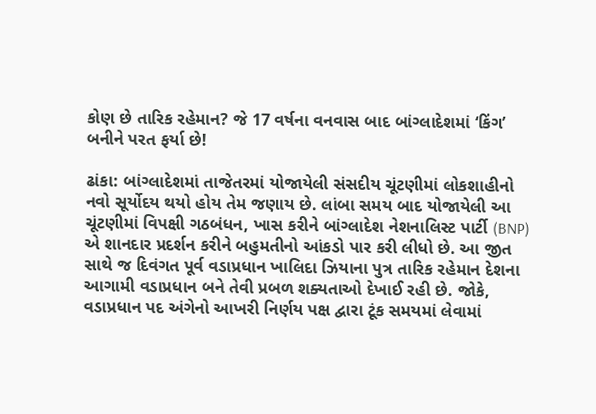કોણ છે તારિક રહેમાન? જે 17 વર્ષના વનવાસ બાદ બાંગ્લાદેશમાં ‘કિંગ’ બનીને પરત ફર્યા છે!

ઢાંકા: બાંગ્લાદેશમાં તાજેતરમાં યોજાયેલી સંસદીય ચૂંટણીમાં લોકશાહીનો નવો સૂર્યોદય થયો હોય તેમ જણાય છે. લાંબા સમય બાદ યોજાયેલી આ ચૂંટણીમાં વિપક્ષી ગઠબંધન, ખાસ કરીને બાંગ્લાદેશ નેશનાલિસ્ટ પાર્ટી (BNP) એ શાનદાર પ્રદર્શન કરીને બહુમતીનો આંકડો પાર કરી લીધો છે. આ જીત સાથે જ દિવંગત પૂર્વ વડાપ્રધાન ખાલિદા ઝિયાના પુત્ર તારિક રહેમાન દેશના આગામી વડાપ્રધાન બને તેવી પ્રબળ શક્યતાઓ દેખાઈ રહી છે. જોકે, વડાપ્રધાન પદ અંગેનો આખરી નિર્ણય પક્ષ દ્વારા ટૂંક સમયમાં લેવામાં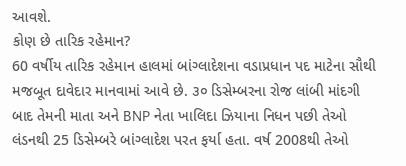આવશે.
કોણ છે તારિક રહેમાન?
60 વર્ષીય તારિક રહેમાન હાલમાં બાંગ્લાદેશના વડાપ્રધાન પદ માટેના સૌથી મજબૂત દાવેદાર માનવામાં આવે છે. ૩૦ ડિસેમ્બરના રોજ લાંબી માંદગી બાદ તેમની માતા અને BNP નેતા ખાલિદા ઝિયાના નિધન પછી તેઓ લંડનથી 25 ડિસેમ્બરે બાંગ્લાદેશ પરત ફર્યા હતા. વર્ષ 2008થી તેઓ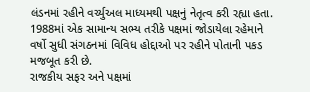લંડનમાં રહીને વર્ચ્યુઅલ માધ્યમથી પક્ષનું નેતૃત્વ કરી રહ્યા હતા. 1988માં એક સામાન્ય સભ્ય તરીકે પક્ષમાં જોડાયેલા રહેમાને વર્ષો સુધી સંગઠનમાં વિવિધ હોદ્દાઓ પર રહીને પોતાની પકડ મજબૂત કરી છે.
રાજકીય સફર અને પક્ષમાં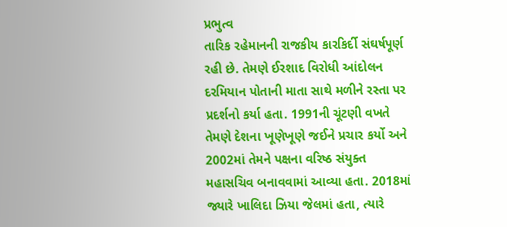પ્રભુત્વ
તારિક રહેમાનની રાજકીય કારકિર્દી સંઘર્ષપૂર્ણ રહી છે. તેમણે ઈરશાદ વિરોધી આંદોલન દરમિયાન પોતાની માતા સાથે મળીને રસ્તા પર પ્રદર્શનો કર્યા હતા. 1991ની ચૂંટણી વખતે તેમણે દેશના ખૂણેખૂણે જઈને પ્રચાર કર્યો અને 2002માં તેમને પક્ષના વરિષ્ઠ સંયુક્ત મહાસચિવ બનાવવામાં આવ્યા હતા. 2018માં જ્યારે ખાલિદા ઝિયા જેલમાં હતા, ત્યારે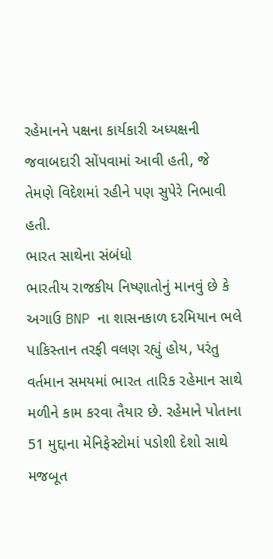રહેમાનને પક્ષના કાર્યકારી અધ્યક્ષની જવાબદારી સોંપવામાં આવી હતી, જે તેમણે વિદેશમાં રહીને પણ સુપેરે નિભાવી હતી.
ભારત સાથેના સંબંધો
ભારતીય રાજકીય નિષ્ણાતોનું માનવું છે કે અગાઉ BNP ના શાસનકાળ દરમિયાન ભલે પાકિસ્તાન તરફી વલણ રહ્યું હોય, પરંતુ વર્તમાન સમયમાં ભારત તારિક રહેમાન સાથે મળીને કામ કરવા તૈયાર છે. રહેમાને પોતાના 51 મુદ્દાના મેનિફેસ્ટોમાં પડોશી દેશો સાથે મજબૂત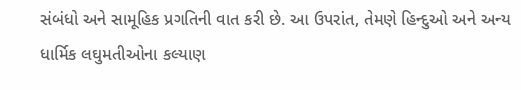સંબંધો અને સામૂહિક પ્રગતિની વાત કરી છે. આ ઉપરાંત, તેમણે હિન્દુઓ અને અન્ય ધાર્મિક લઘુમતીઓના કલ્યાણ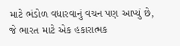માટે ભંડોળ વધારવાનું વચન પણ આપ્યું છે, જે ભારત માટે એક હકારાત્મક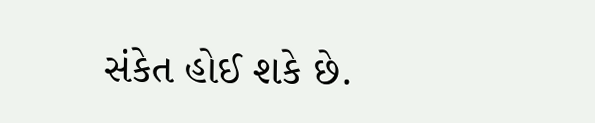સંકેત હોઈ શકે છે.